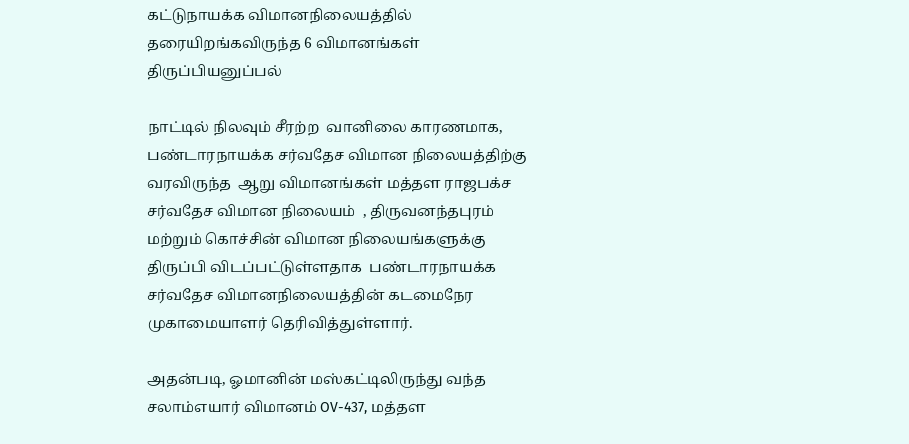கட்டுநாயக்க விமானநிலையத்தில் தரையிறங்கவிருந்த 6 விமானங்கள் திருப்பியனுப்பல்

நாட்டில் நிலவும் சீரற்ற  வானிலை காரணமாக, பண்டாரநாயக்க சர்வதேச விமான நிலையத்திற்கு வரவிருந்த  ஆறு விமானங்கள் மத்தள ராஜபக்ச சர்வதேச விமான நிலையம்  , திருவனந்தபுரம் மற்றும் கொச்சின் விமான நிலையங்களுக்கு திருப்பி விடப்பட்டுள்ளதாக  பண்டாரநாயக்க சர்வதேச விமானநிலையத்தின் கடமைநேர முகாமையாளர் தெரிவித்துள்ளார்.

அதன்படி, ஓமானின் மஸ்கட்டிலிருந்து வந்த சலாம்எயார் விமானம் OV-437, மத்தள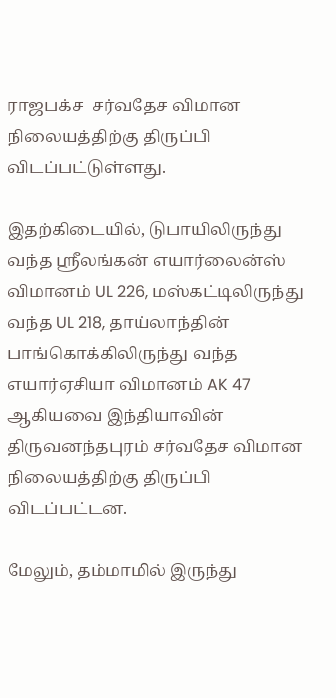ராஜபக்ச  சர்வதேச விமான நிலையத்திற்கு திருப்பி விடப்பட்டுள்ளது.

இதற்கிடையில், டுபாயிலிருந்து வந்த ஸ்ரீலங்கன் எயார்லைன்ஸ் விமானம் UL 226, மஸ்கட்டிலிருந்து வந்த UL 218, தாய்லாந்தின் பாங்கொக்கிலிருந்து வந்த எயார்ஏசியா விமானம் AK 47 ஆகியவை இந்தியாவின் திருவனந்தபுரம் சர்வதேச விமான நிலையத்திற்கு திருப்பி விடப்பட்டன.

மேலும், தம்மாமில் இருந்து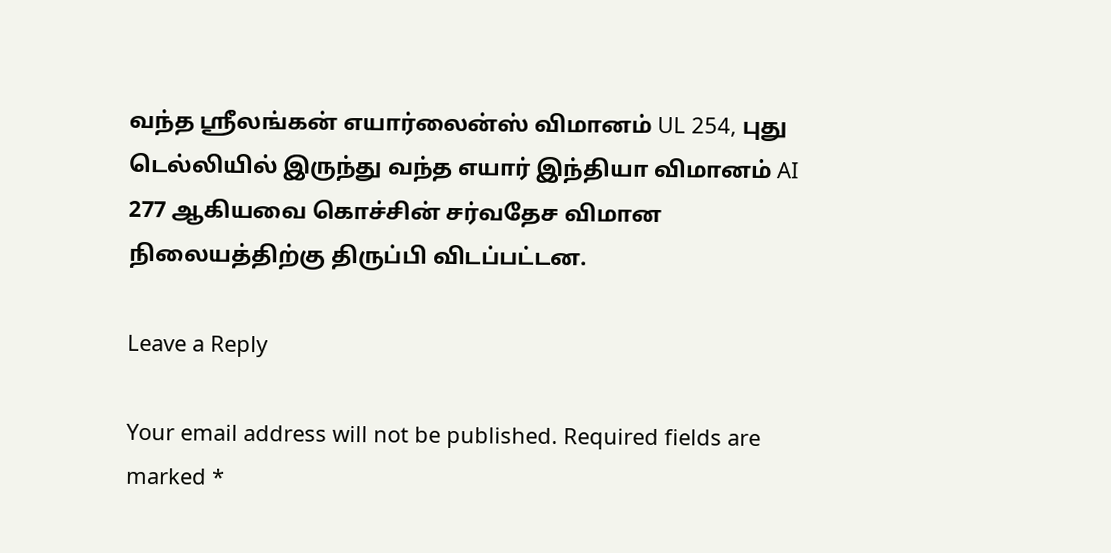வந்த ஸ்ரீலங்கன் எயார்லைன்ஸ் விமானம் UL 254, புது டெல்லியில் இருந்து வந்த எயார் இந்தியா விமானம் AI 277 ஆகியவை கொச்சின் சர்வதேச விமான நிலையத்திற்கு திருப்பி விடப்பட்டன.

Leave a Reply

Your email address will not be published. Required fields are marked *